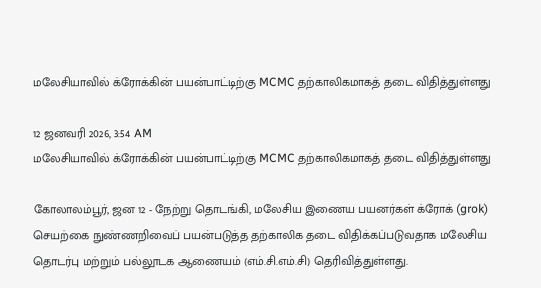மலேசியாவில் க்ரோக்கின் பயன்பாட்டிற்கு MCMC தற்காலிகமாகத் தடை விதித்துள்ளது

12 ஜனவரி 2026, 3:54 AM
மலேசியாவில் க்ரோக்கின் பயன்பாட்டிற்கு MCMC தற்காலிகமாகத் தடை விதித்துள்ளது

கோலாலம்பூர், ஜன 12 - நேற்று தொடங்கி, மலேசிய இணைய பயனர்கள் க்ரோக் (grok) செயற்கை நுண்ணறிவைப் பயன்படுத்த தற்காலிக தடை விதிக்கப்படுவதாக மலேசிய தொடர்பு மற்றும் பல்லூடக ஆணையம் (எம்.சி.எம்.சி) தெரிவித்துள்ளது.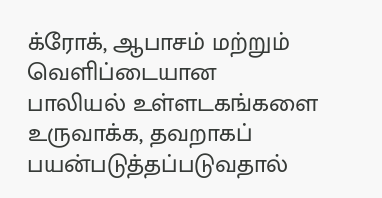க்ரோக், ஆபாசம் மற்றும் வெளிப்டையான பாலியல் உள்ளடகங்களை உருவாக்க, தவறாகப் பயன்படுத்தப்படுவதால்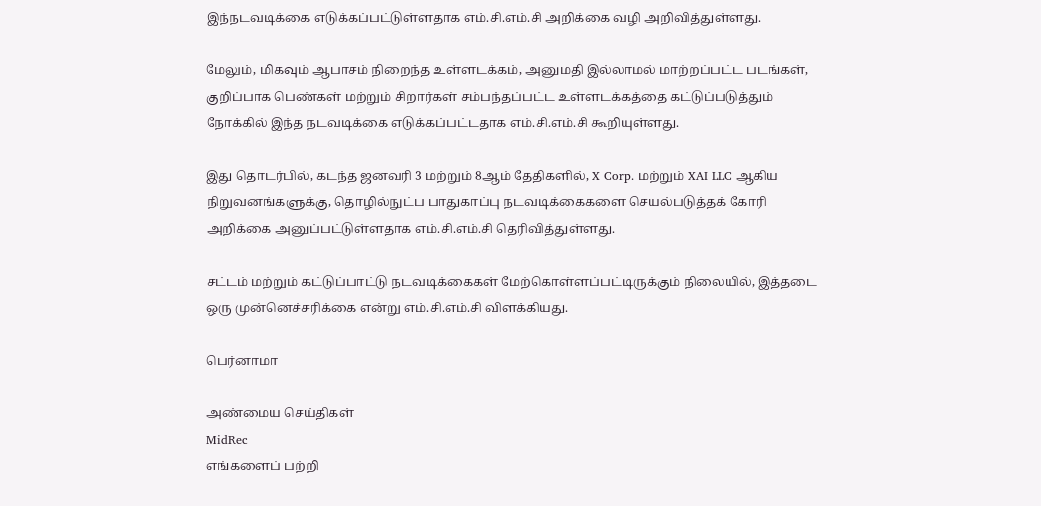இந்நடவடிக்கை எடுக்கப்பட்டுள்ளதாக எம்.சி.எம்.சி அறிக்கை வழி அறிவித்துள்ளது.

மேலும், மிகவும் ஆபாசம் நிறைந்த உள்ளடக்கம், அனுமதி இல்லாமல் மாற்றப்பட்ட படங்கள், குறிப்பாக பெண்கள் மற்றும் சிறார்கள் சம்பந்தப்பட்ட உள்ளடக்கத்தை கட்டுப்படுத்தும் நோக்கில் இந்த நடவடிக்கை எடுக்கப்பட்டதாக எம்.சி.எம்.சி கூறியுள்ளது.

இது தொடர்பில், கடந்த ஜனவரி 3 மற்றும் 8ஆம் தேதிகளில், X Corp. மற்றும் XAI LLC ஆகிய நிறுவனங்களுக்கு, தொழில்நுட்ப பாதுகாப்பு நடவடிக்கைகளை செயல்படுத்தக் கோரி அறிக்கை அனுப்பட்டுள்ளதாக எம்.சி.எம்.சி தெரிவித்துள்ளது.

சட்டம் மற்றும் கட்டுப்பாட்டு நடவடிக்கைகள் மேற்கொள்ளப்பட்டிருக்கும் நிலையில், இத்தடை ஒரு முன்னெச்சரிக்கை என்று எம்.சி.எம்.சி விளக்கியது.

பெர்னாமா

அண்மைய செய்திகள்
MidRec
எங்களைப் பற்றி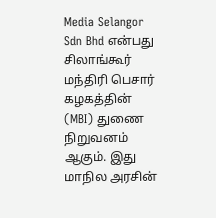Media Selangor Sdn Bhd என்பது சிலாங்கூர் மந்திரி பெசார் கழகத்தின் (MBI) துணை நிறுவனம் ஆகும். இது மாநில அரசின்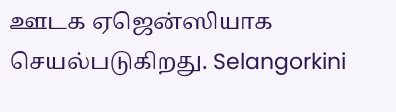ஊடக ஏஜென்ஸியாக செயல்படுகிறது. Selangorkini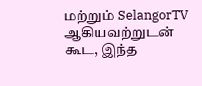மற்றும் SelangorTV ஆகியவற்றுடன் கூட, இந்த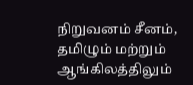நிறுவனம் சீனம், தமிழும் மற்றும் ஆங்கிலத்திலும்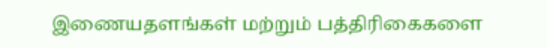இணையதளங்கள் மற்றும் பத்திரிகைகளை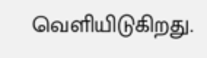வெளியிடுகிறது.